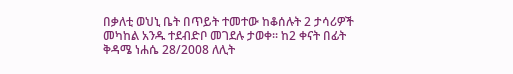በቃለቲ ወህኒ ቤት በጥይት ተመተው ከቆሰሉት 2 ታሳሪዎች መካከል አንዱ ተደብድቦ መገደሉ ታወቀ፡፡ ከ2 ቀናት በፊት ቅዳሜ ነሐሴ 28/2008 ለሊት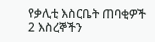የቃሊቲ እስርቤት ጠባቂዎች 2 እስረኞችን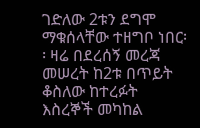ገድለው 2ቱን ደግሞ ማቁሰላቸው ተዘግቦ ነበር፡፡ ዛሬ በደረሰኝ መረጃ መሠረት ከ2ቱ በጥይት ቆስለው ከተረፉት እስረኞች መካከል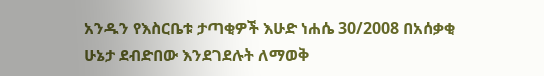አንዱን የእስርቤቱ ታጣቂዎች እሁድ ነሐሴ 30/2008 በአሰቃቂ ሁኔታ ደብድበው እንደገደሉት ለማወቅ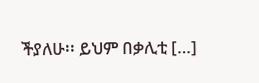ችያለሁ፡፡ ይህም በቃሊቲ […]